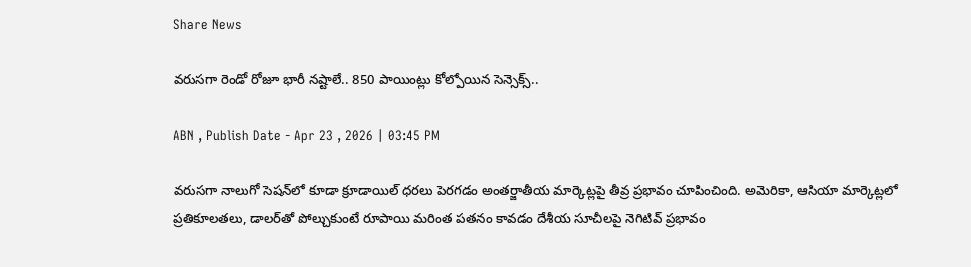Share News

వరుసగా రెండో రోజూ భారీ నష్టాలే.. 850 పాయింట్లు కోల్పోయిన సెన్సెక్స్..

ABN , Publish Date - Apr 23 , 2026 | 03:45 PM

వరుసగా నాలుగో సెషన్‌లో కూడా క్రూడాయిల్ ధరలు పెరగడం అంతర్జాతీయ మార్కెట్లపై తీవ్ర ప్రభావం చూపించింది. అమెరికా, ఆసియా మార్కెట్లలో ప్రతికూలతలు, డాలర్‌తో పోల్చుకుంటే రూపాయి మరింత పతనం కావడం దేశీయ సూచీలపై నెగిటివ్ ప్రభావం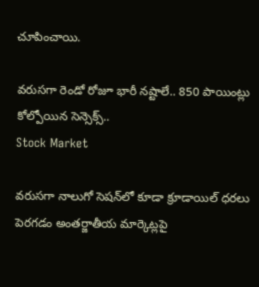చూపించాయి.

వరుసగా రెండో రోజూ భారీ నష్టాలే.. 850 పాయింట్లు కోల్పోయిన సెన్సెక్స్..
Stock Market

వరుసగా నాలుగో సెషన్‌లో కూడా క్రూడాయిల్ ధరలు పెరగడం అంతర్జాతీయ మార్కెట్లపై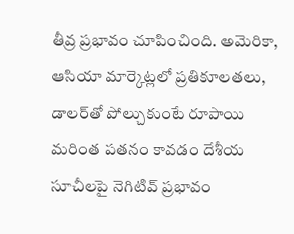తీవ్ర ప్రభావం చూపించింది. అమెరికా, ఆసియా మార్కెట్లలో ప్రతికూలతలు, డాలర్‌తో పోల్చుకుంటే రూపాయి మరింత పతనం కావడం దేశీయ సూచీలపై నెగిటివ్ ప్రభావం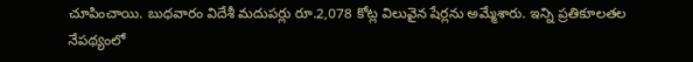చూపించాయి. బుధవారం విదేశీ మదుపర్లు రూ.2,078 కోట్ల విలువైన షేర్లను అమ్మేశారు. ఇన్ని ప్రతికూలతల నేపథ్యంలో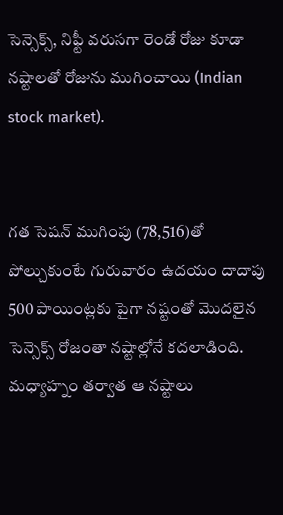సెన్సెక్స్, నిఫ్టీ వరుసగా రెండో రోజు కూడా నష్టాలతో రోజును ముగించాయి (Indian stock market).


గత సెషన్ ముగింపు (78,516)తో పోల్చుకుంటే గురువారం ఉదయం దాదాపు 500 పాయింట్లకు పైగా నష్టంతో మొదలైన సెన్సెక్స్ రోజంతా నష్టాల్లోనే కదలాడింది. మధ్యాహ్నం తర్వాత ఆ నష్టాలు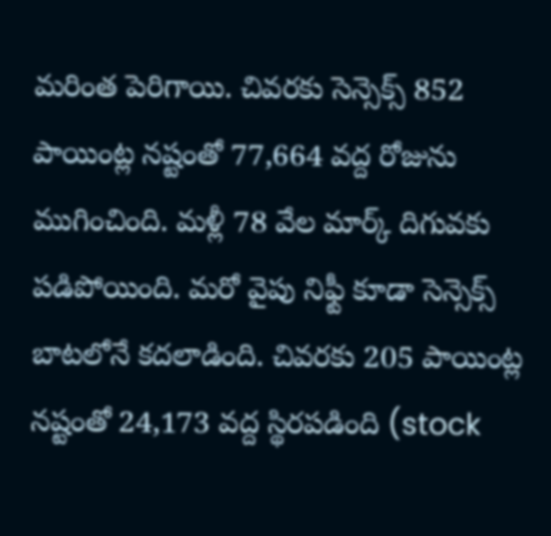మరింత పెరిగాయి. చివరకు సెన్సెక్స్ 852 పాయింట్ల నష్టంతో 77,664 వద్ద రోజును ముగించింది. మళ్లీ 78 వేల మార్క్‌ దిగువకు పడిపోయింది. మరో వైపు నిఫ్టీ కూడా సెన్సెక్స్ బాటలోనే కదలాడింది. చివరకు 205 పాయింట్ల నష్టంతో 24,173 వద్ద స్థిరపడింది (stock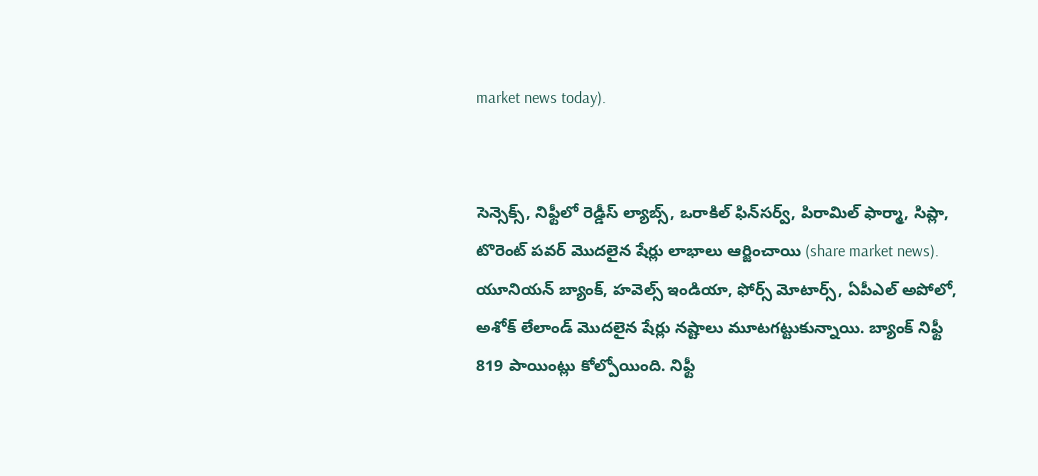market news today).


సెన్సెక్స్‌, నిఫ్టీలో రెడ్డీస్ ల్యాబ్స్, ఒరాకిల్ ఫిన్‌సర్వ్, పిరామిల్ ఫార్మా, సిప్లా, టొరెంట్ పవర్ మొదలైన షేర్లు లాభాలు ఆర్జించాయి (share market news). యూనియన్ బ్యాంక్, హవెల్స్ ఇండియా, ఫోర్స్ మోటార్స్, ఏపీఎల్ అపోలో, అశోక్ లేలాండ్ మొదలైన షేర్లు నష్టాలు మూటగట్టుకున్నాయి. బ్యాంక్ నిఫ్టీ 819 పాయింట్లు కోల్పోయింది. నిఫ్టీ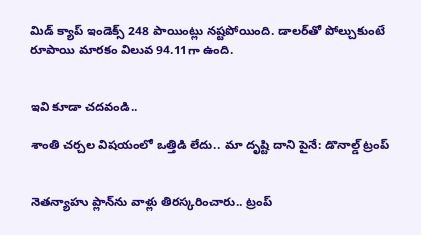మిడ్ క్యాప్ ఇండెక్స్ 248 పాయింట్లు నష్టపోయింది. డాలర్‌తో పోల్చుకుంటే రూపాయి మారకం విలువ 94.11గా ఉంది.


ఇవి కూడా చదవండి..

శాంతి చర్చల విషయంలో ఒత్తిడి లేదు.. మా దృష్టి దాని పైనే: డొనాల్డ్ ట్రంప్


నెతన్యాహు ప్లాన్‌ను వాళ్లు తిరస్కరించారు.. ట్రంప్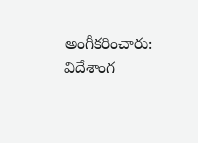అంగీకరించారు: విదేశాంగ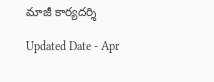మాజీ కార్యదర్శి

Updated Date - Apr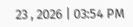23 , 2026 | 03:54 PM